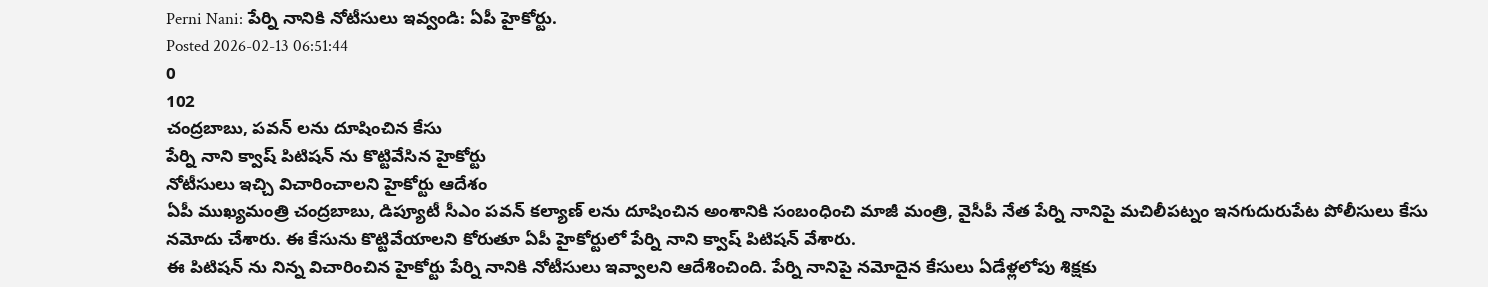Perni Nani: పేర్ని నానికి నోటీసులు ఇవ్వండి: ఏపీ హైకోర్టు.
Posted 2026-02-13 06:51:44
0
102
చంద్రబాబు, పవన్ లను దూషించిన కేసు
పేర్ని నాని క్వాష్ పిటిషన్ ను కొట్టివేసిన హైకోర్టు
నోటీసులు ఇచ్చి విచారించాలని హైకోర్టు ఆదేశం
ఏపీ ముఖ్యమంత్రి చంద్రబాబు, డిప్యూటీ సీఎం పవన్ కల్యాణ్ లను దూషించిన అంశానికి సంబంధించి మాజీ మంత్రి, వైసీపీ నేత పేర్ని నానిపై మచిలీపట్నం ఇనగుదురుపేట పోలీసులు కేసు నమోదు చేశారు. ఈ కేసును కొట్టివేయాలని కోరుతూ ఏపీ హైకోర్టులో పేర్ని నాని క్వాష్ పిటిషన్ వేశారు.
ఈ పిటిషన్ ను నిన్న విచారించిన హైకోర్టు పేర్ని నానికి నోటీసులు ఇవ్వాలని ఆదేశించింది. పేర్ని నానిపై నమోదైన కేసులు ఏడేళ్లలోపు శిక్షకు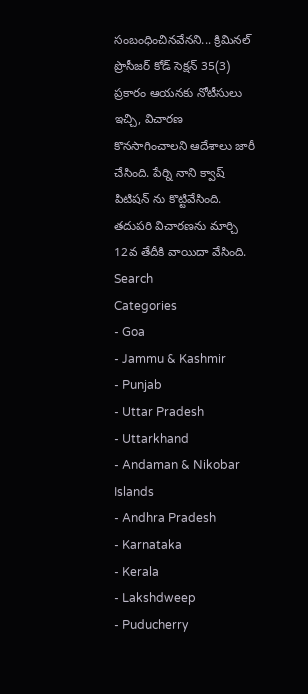సంబంధించినవేనని... క్రిమినల్ ప్రొసీజర్ కోడ్ సెక్షన్ 35(3) ప్రకారం ఆయనకు నోటీసులు ఇచ్చి, విచారణ కొనసాగించాలని ఆదేశాలు జారీ చేసింది. పేర్ని నాని క్వాష్ పిటిషన్ ను కొట్టివేసింది. తదుపరి విచారణను మార్చి 12వ తేదీకి వాయిదా వేసింది.
Search
Categories
- Goa
- Jammu & Kashmir
- Punjab
- Uttar Pradesh
- Uttarkhand
- Andaman & Nikobar Islands
- Andhra Pradesh
- Karnataka
- Kerala
- Lakshdweep
- Puducherry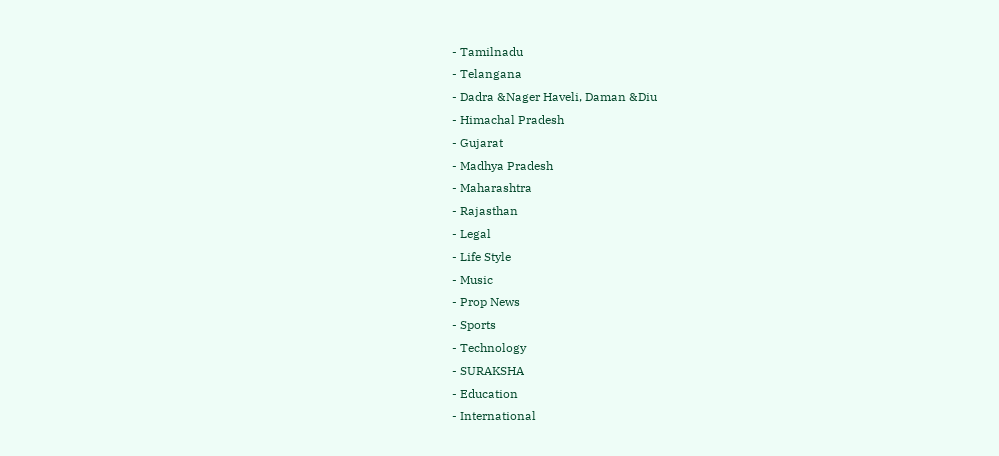- Tamilnadu
- Telangana
- Dadra &Nager Haveli, Daman &Diu
- Himachal Pradesh
- Gujarat
- Madhya Pradesh
- Maharashtra
- Rajasthan
- Legal
- Life Style
- Music
- Prop News
- Sports
- Technology
- SURAKSHA
- Education
- International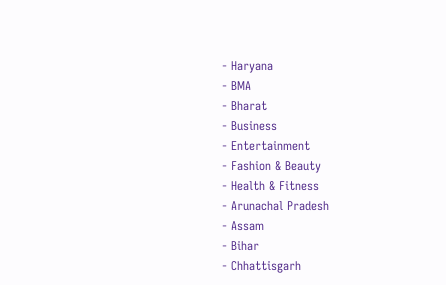- Haryana
- BMA
- Bharat
- Business
- Entertainment
- Fashion & Beauty
- Health & Fitness
- Arunachal Pradesh
- Assam
- Bihar
- Chhattisgarh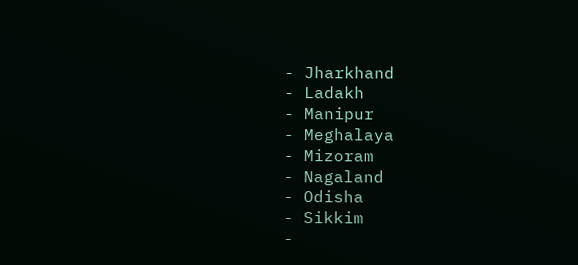- Jharkhand
- Ladakh
- Manipur
- Meghalaya
- Mizoram
- Nagaland
- Odisha
- Sikkim
-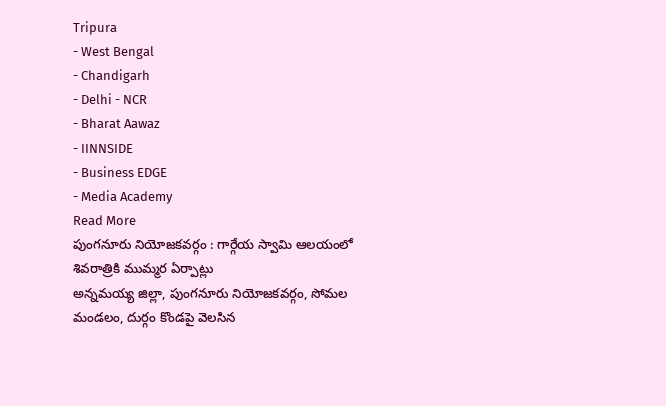Tripura
- West Bengal
- Chandigarh
- Delhi - NCR
- Bharat Aawaz
- IINNSIDE
- Business EDGE
- Media Academy
Read More
పుంగనూరు నియోజకవర్గం : గార్గేయ స్వామి ఆలయంలో శివరాత్రికి ముమ్మర ఏర్పాట్లు
అన్నమయ్య జిల్లా, పుంగనూరు నియోజకవర్గం, సోమల మండలం, దుర్గం కొండపై వెలసిన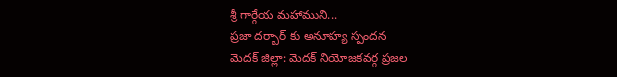శ్రీ గార్గేయ మహాముని...
ప్రజా దర్బార్ కు అనూహ్య స్పందన
మెదక్ జిల్లా: మెదక్ నియోజకవర్గ ప్రజల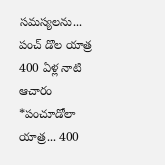సమస్యలను...
పంచ్ డొల యాత్ర 400 ఏళ్ల నాటి ఆచారం
*పంచూడోలా యాత్ర... 400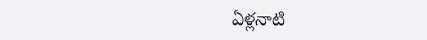ఏళ్లనాటి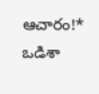ఆచారం!*
ఒడిశా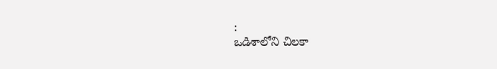:
ఒడిశాలోని చిలకా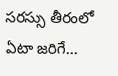సరస్సు తీరంలో ఏటా జరిగే...